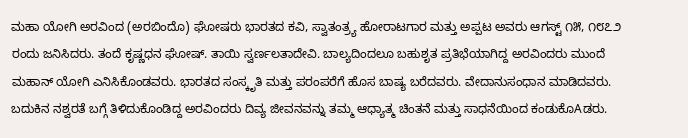ಮಹಾ ಯೋಗಿ ಅರವಿಂದ (ಅರಬಿಂದೊ) ಘೋಷರು ಭಾರತದ ಕವಿ, ಸ್ವಾತಂತ್ರ್ಯ ಹೋರಾಟಗಾರ ಮತ್ತು ಅಪ್ಪಟ ಅವರು ಆಗಸ್ಟ್ ೧೫, ೧೮೭೨ ರಂದು ಜನಿಸಿದರು. ತಂದೆ ಕೃಷ್ಣಧನ ಘೋಷ್. ತಾಯಿ ಸ್ವರ್ಣಲತಾದೇವಿ. ಬಾಲ್ಯದಿಂದಲೂ ಬಹುಶೃತ ಪ್ರತಿಭೆಯಾಗಿದ್ದ ಅರವಿಂದರು ಮುಂದೆ ಮಹಾನ್ ಯೋಗಿ ಎನಿಸಿಕೊಂಡವರು. ಭಾರತದ ಸಂಸ್ಕೃತಿ ಮತ್ತು ಪರಂಪರೆಗೆ ಹೊಸ ಬಾಷ್ಯ ಬರೆದವರು. ವೇದಾನುಸಂಧಾನ ಮಾಡಿದವರು. ಬದುಕಿನ ನಶ್ವರತೆ ಬಗ್ಗೆ ತಿಳಿದುಕೊಂಡಿದ್ದ ಅರವಿಂದರು ದಿವ್ಯ ಜೀವನವನ್ನು ತಮ್ಮ ಆಧ್ಯಾತ್ಮ ಚಿಂತನೆ ಮತ್ತು ಸಾಧನೆಯಿಂದ ಕಂಡುಕೊAಡರು.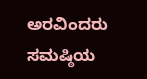ಅರವಿಂದರು ಸಮಷ್ಠಿಯ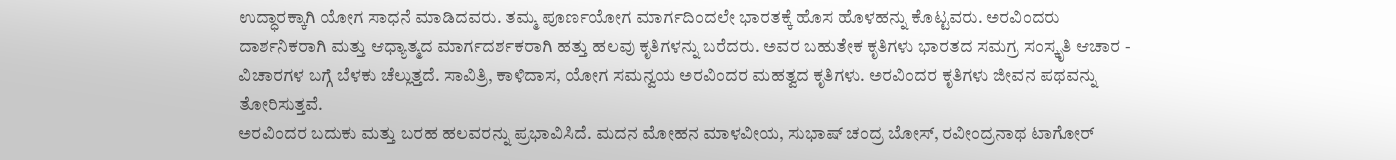ಉದ್ಧಾರಕ್ಕಾಗಿ ಯೋಗ ಸಾಧನೆ ಮಾಡಿದವರು. ತಮ್ಮ ಪೂರ್ಣಯೋಗ ಮಾರ್ಗದಿಂದಲೇ ಭಾರತಕ್ಕೆ ಹೊಸ ಹೊಳಹನ್ನು ಕೊಟ್ಟವರು. ಅರವಿಂದರು ದಾರ್ಶನಿಕರಾಗಿ ಮತ್ತು ಆಧ್ಯಾತ್ಮದ ಮಾರ್ಗದರ್ಶಕರಾಗಿ ಹತ್ತು ಹಲವು ಕೃತಿಗಳನ್ನು ಬರೆದರು. ಅವರ ಬಹುತೇಕ ಕೃತಿಗಳು ಭಾರತದ ಸಮಗ್ರ ಸಂಸ್ಕೃತಿ ಆಚಾರ - ವಿಚಾರಗಳ ಬಗ್ಗೆ ಬೆಳಕು ಚೆಲ್ಲುತ್ತದೆ. ಸಾವಿತ್ರಿ, ಕಾಳಿದಾಸ, ಯೋಗ ಸಮನ್ವಯ ಅರವಿಂದರ ಮಹತ್ವದ ಕೃತಿಗಳು. ಅರವಿಂದರ ಕೃತಿಗಳು ಜೀವನ ಪಥವನ್ನು ತೋರಿಸುತ್ತವೆ.
ಅರವಿಂದರ ಬದುಕು ಮತ್ತು ಬರಹ ಹಲವರನ್ನು ಪ್ರಭಾವಿಸಿದೆ. ಮದನ ಮೋಹನ ಮಾಳವೀಯ, ಸುಭಾಷ್ ಚಂದ್ರ ಬೋಸ್, ರವೀಂದ್ರನಾಥ ಟಾಗೋರ್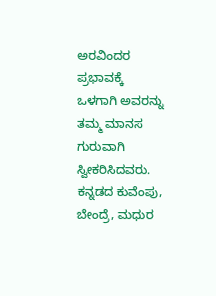ಅರವಿಂದರ ಪ್ರಭಾವಕ್ಕೆ ಒಳಗಾಗಿ ಅವರನ್ನು ತಮ್ಮ ಮಾನಸ ಗುರುವಾಗಿ ಸ್ವೀಕರಿಸಿದವರು. ಕನ್ನಡದ ಕುವೆಂಪು, ಬೇಂದ್ರೆ, ಮಧುರ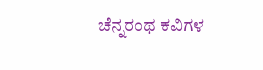ಚೆನ್ನರಂಥ ಕವಿಗಳ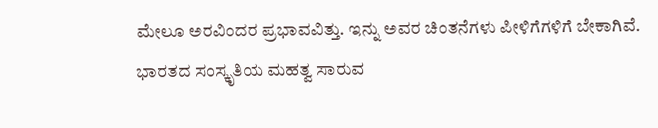ಮೇಲೂ ಅರವಿಂದರ ಪ್ರಭಾವವಿತ್ತು. ಇನ್ನು ಅವರ ಚಿಂತನೆಗಳು ಪೀಳಿಗೆಗಳಿಗೆ ಬೇಕಾಗಿವೆ.
ಭಾರತದ ಸಂಸ್ಕೃತಿಯ ಮಹತ್ವ ಸಾರುವ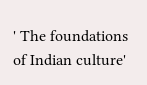' The foundations of Indian culture'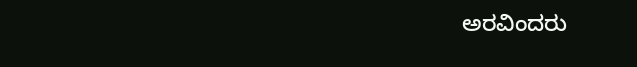ಅರವಿಂದರು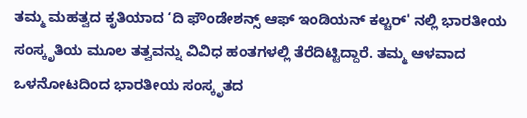ತಮ್ಮ ಮಹತ್ವದ ಕೃತಿಯಾದ ‘ದಿ ಫೌಂಡೇಶನ್ಸ್ ಆಫ್ ಇಂಡಿಯನ್ ಕಲ್ಚರ್' ನಲ್ಲಿ ಭಾರತೀಯ ಸಂಸ್ಕೃತಿಯ ಮೂಲ ತತ್ವವನ್ನು ವಿವಿಧ ಹಂತಗಳಲ್ಲಿ ತೆರೆದಿಟ್ಟಿದ್ದಾರೆ. ತಮ್ಮ ಆಳವಾದ ಒಳನೋಟದಿಂದ ಭಾರತೀಯ ಸಂಸ್ಕೃತದ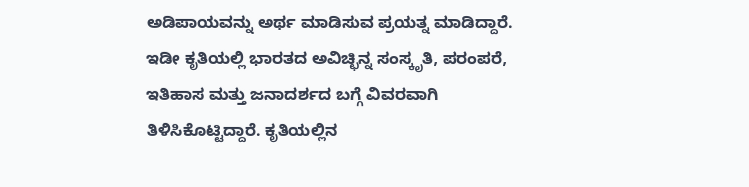ಅಡಿಪಾಯವನ್ನು ಅರ್ಥ ಮಾಡಿಸುವ ಪ್ರಯತ್ನ ಮಾಡಿದ್ದಾರೆ. ಇಡೀ ಕೃತಿಯಲ್ಲಿ ಭಾರತದ ಅವಿಚ್ಛಿನ್ನ ಸಂಸ್ಕೃತಿ, ಪರಂಪರೆ, ಇತಿಹಾಸ ಮತ್ತು ಜನಾದರ್ಶದ ಬಗ್ಗೆ ವಿವರವಾಗಿ ತಿಳಿಸಿಕೊಟ್ಟಿದ್ದಾರೆ. ಕೃತಿಯಲ್ಲಿನ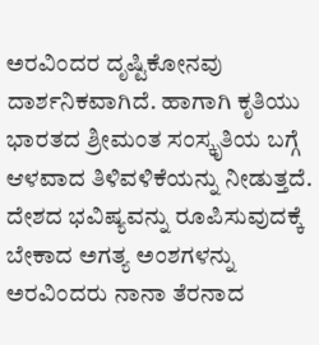ಅರವಿಂದರ ದೃಷ್ಟಿಕೋನವು ದಾರ್ಶನಿಕವಾಗಿದೆ. ಹಾಗಾಗಿ ಕೃತಿಯು ಭಾರತದ ಶ್ರೀಮಂತ ಸಂಸ್ಕೃತಿಯ ಬಗ್ಗೆ ಆಳವಾದ ತಿಳಿವಳಿಕೆಯನ್ನು ನೀಡುತ್ತದೆ. ದೇಶದ ಭವಿಷ್ಯವನ್ನು ರೂಪಿಸುವುದಕ್ಕೆ ಬೇಕಾದ ಅಗತ್ಯ ಅಂಶಗಳನ್ನು ಅರವಿಂದರು ನಾನಾ ತೆರನಾದ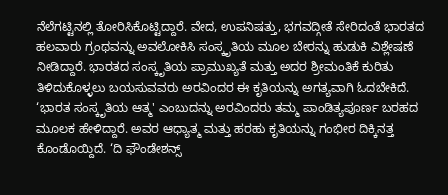ನೆಲೆಗಟ್ಟಿನಲ್ಲಿ ತೋರಿಸಿಕೊಟ್ಟಿದ್ದಾರೆ. ವೇದ, ಉಪನಿಷತ್ತು, ಭಗವದ್ಗೀತೆ ಸೇರಿದಂತೆ ಭಾರತದ ಹಲವಾರು ಗ್ರಂಥವನ್ನು ಅವಲೋಕಿಸಿ ಸಂಸ್ಕೃತಿಯ ಮೂಲ ಬೇರನ್ನು ಹುಡುಕಿ ವಿಶ್ಲೇಷಣೆ ನೀಡಿದ್ದಾರೆ. ಭಾರತದ ಸಂಸ್ಕೃತಿಯ ಪ್ರಾಮುಖ್ಯತೆ ಮತ್ತು ಅದರ ಶ್ರೀಮಂತಿಕೆ ಕುರಿತು ತಿಳಿದುಕೊಳ್ಳಲು ಬಯಸುವವರು ಅರವಿಂದರ ಈ ಕೃತಿಯನ್ನು ಅಗತ್ಯವಾಗಿ ಓದಬೇಕಿದೆ.
‘ಭಾರತ ಸಂಸ್ಕೃತಿಯ ಆತ್ಮ' ಎಂಬುದನ್ನು ಅರವಿಂದರು ತಮ್ಮ ಪಾಂಡಿತ್ಯಪೂರ್ಣ ಬರಹದ ಮೂಲಕ ಹೇಳಿದ್ದಾರೆ. ಅವರ ಆಧ್ಯಾತ್ಮ ಮತ್ತು ಹರಹು ಕೃತಿಯನ್ನು ಗಂಭೀರ ದಿಕ್ಕಿನತ್ತ ಕೊಂಡೊಯ್ದಿದೆ. ‘ದಿ ಫೌಂಡೇಶನ್ಸ್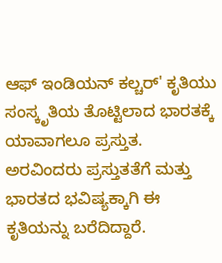ಆಫ್ ಇಂಡಿಯನ್ ಕಲ್ಚರ್' ಕೃತಿಯು ಸಂಸ್ಕೃತಿಯ ತೊಟ್ಟಿಲಾದ ಭಾರತಕ್ಕೆ ಯಾವಾಗಲೂ ಪ್ರಸ್ತುತ. ಅರವಿಂದರು ಪ್ರಸ್ತುತತೆಗೆ ಮತ್ತು ಭಾರತದ ಭವಿಷ್ಯಕ್ಕಾಗಿ ಈ ಕೃತಿಯನ್ನು ಬರೆದಿದ್ದಾರೆ.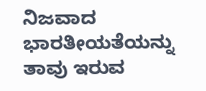ನಿಜವಾದ ಭಾರತೀಯತೆಯನ್ನು ತಾವು ಇರುವ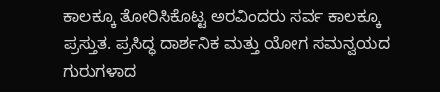ಕಾಲಕ್ಕೂ ತೋರಿಸಿಕೊಟ್ಟ ಅರವಿಂದರು ಸರ್ವ ಕಾಲಕ್ಕೂ ಪ್ರಸ್ತುತ. ಪ್ರಸಿದ್ಧ ದಾರ್ಶನಿಕ ಮತ್ತು ಯೋಗ ಸಮನ್ವಯದ ಗುರುಗಳಾದ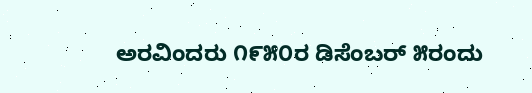ಅರವಿಂದರು ೧೯೫೦ರ ಡಿಸೆಂಬರ್ ೫ರಂದು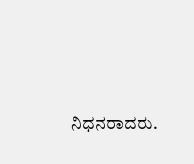ನಿಧನರಾದರು.